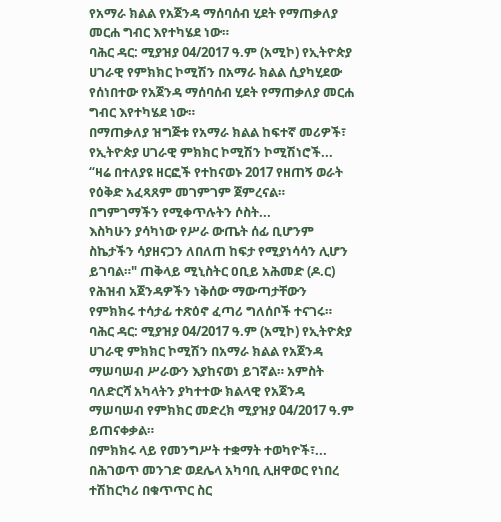የአማራ ክልል የአጀንዳ ማሰባሰብ ሂደት የማጠቃለያ መርሐ ግብር እየተካሄደ ነው።
ባሕር ዳር: ሚያዝያ 04/2017 ዓ.ም (አሚኮ) የኢትዮጵያ ሀገራዊ የምክክር ኮሚሽን በአማራ ክልል ሲያካሂደው የሰነበተው የአጀንዳ ማሰባሰብ ሂደት የማጠቃለያ መርሐ ግብር እየተካሄደ ነው።
በማጠቃለያ ዝግጅቱ የአማራ ክልል ከፍተኛ መሪዎች፣ የኢትዮጵያ ሀገራዊ ምክክር ኮሚሽን ኮሚሽነሮች...
“ዛሬ በተለያዩ ዘርፎች የተከናወኑ 2017 የዘጠኝ ወራት የዕቅድ አፈጻጸም መገምገም ጀምረናል። በግምገማችን የሚቀጥሉትን ሶስት...
እስካሁን ያሳካነው የሥራ ውጤት ሰፊ ቢሆንም ስኬታችን ሳያዘናጋን ለበለጠ ከፍታ የሚያነሳሳን ሊሆን ይገባል።" ጠቅላይ ሚኒስትር ዐቢይ አሕመድ (ዶ.ር)
የሕዝብ አጀንዳዎችን ነቅሰው ማውጣታቸውን የምክክሩ ተሳታፊ ተጽዕኖ ፈጣሪ ግለሰቦች ተናገሩ።
ባሕር ዳር: ሚያዝያ 04/2017 ዓ.ም (አሚኮ) የኢትዮጵያ ሀገራዊ ምክክር ኮሚሽን በአማራ ክልል የአጀንዳ ማሠባሠብ ሥራውን እያከናወነ ይገኛል። አምስት ባለድርሻ አካላትን ያካተተው ክልላዊ የአጀንዳ ማሠባሠብ የምክክር መድረክ ሚያዝያ 04/2017 ዓ.ም ይጠናቀቃል።
በምክክሩ ላይ የመንግሥት ተቋማት ተወካዮች፣...
በሕገወጥ መንገድ ወደሌላ አካባቢ ሊዘዋወር የነበረ ተሽከርካሪ በቁጥጥር ስር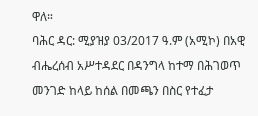ዋለ።
ባሕር ዳር: ሚያዝያ 03/2017 ዓ.ም (አሚኮ) በአዊ ብሔረሰብ አሥተዳደር በዳንግላ ከተማ በሕገወጥ መንገድ ከላይ ከሰል በመጫን በስር የተፈታ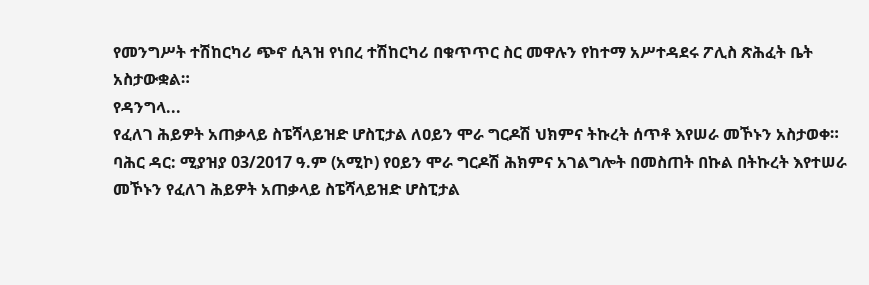የመንግሥት ተሽከርካሪ ጭኖ ሲጓዝ የነበረ ተሽከርካሪ በቁጥጥር ስር መዋሉን የከተማ አሥተዳደሩ ፖሊስ ጽሕፈት ቤት አስታውቋል።
የዳንግላ...
የፈለገ ሕይዎት አጠቃላይ ስፔሻላይዝድ ሆስፒታል ለዐይን ሞራ ግርዶሽ ህክምና ትኩረት ሰጥቶ እየሠራ መኾኑን አስታወቀ።
ባሕር ዳር: ሚያዝያ 03/2017 ዓ.ም (አሚኮ) የዐይን ሞራ ግርዶሽ ሕክምና አገልግሎት በመስጠት በኩል በትኩረት እየተሠራ መኾኑን የፈለገ ሕይዎት አጠቃላይ ስፔሻላይዝድ ሆስፒታል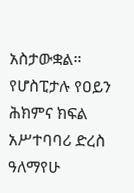አስታውቋል። የሆስፒታሉ የዐይን ሕክምና ክፍል አሥተባባሪ ድረስ ዓለማየሁ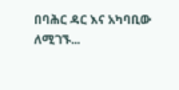በባሕር ዳር እና አካባቢው ለሚገኙ...